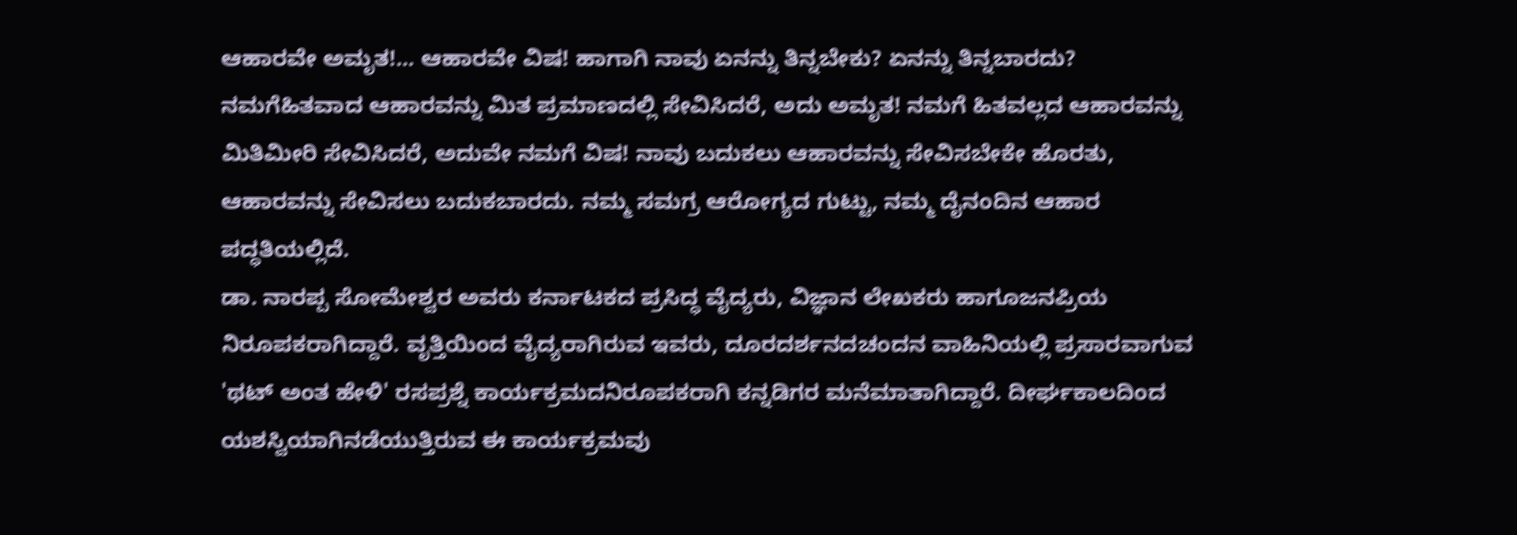ಆಹಾರವೇ ಅಮೃತ!... ಆಹಾರವೇ ವಿಷ! ಹಾಗಾಗಿ ನಾವು ಏನನ್ನು ತಿನ್ನಬೇಕು? ಏನನ್ನು ತಿನ್ನಬಾರದು? ನಮಗೆಹಿತವಾದ ಆಹಾರವನ್ನು ಮಿತ ಪ್ರಮಾಣದಲ್ಲಿ ಸೇವಿಸಿದರೆ, ಅದು ಅಮೃತ! ನಮಗೆ ಹಿತವಲ್ಲದ ಆಹಾರವನ್ನು ಮಿತಿಮೀರಿ ಸೇವಿಸಿದರೆ, ಅದುವೇ ನಮಗೆ ವಿಷ! ನಾವು ಬದುಕಲು ಆಹಾರವನ್ನು ಸೇವಿಸಬೇಕೇ ಹೊರತು, ಆಹಾರವನ್ನು ಸೇವಿಸಲು ಬದುಕಬಾರದು. ನಮ್ಮ ಸಮಗ್ರ ಆರೋಗ್ಯದ ಗುಟ್ಟು, ನಮ್ಮ ದೈನಂದಿನ ಆಹಾರ ಪದ್ಧತಿಯಲ್ಲಿದೆ.
ಡಾ. ನಾರಪ್ಪ ಸೋಮೇಶ್ವರ ಅವರು ಕರ್ನಾಟಕದ ಪ್ರಸಿದ್ಧ ವೈದ್ಯರು, ವಿಜ್ಞಾನ ಲೇಖಕರು ಹಾಗೂಜನಪ್ರಿಯ ನಿರೂಪಕರಾಗಿದ್ದಾರೆ. ವೃತ್ತಿಯಿಂದ ವೈದ್ಯರಾಗಿರುವ ಇವರು, ದೂರದರ್ಶನದಚಂದನ ವಾಹಿನಿಯಲ್ಲಿ ಪ್ರಸಾರವಾಗುವ 'ಥಟ್ ಅಂತ ಹೇಳಿ' ರಸಪ್ರಶ್ನೆ ಕಾರ್ಯಕ್ರಮದನಿರೂಪಕರಾಗಿ ಕನ್ನಡಿಗರ ಮನೆಮಾತಾಗಿದ್ದಾರೆ. ದೀರ್ಘಕಾಲದಿಂದ ಯಶಸ್ವಿಯಾಗಿನಡೆಯುತ್ತಿರುವ ಈ ಕಾರ್ಯಕ್ರಮವು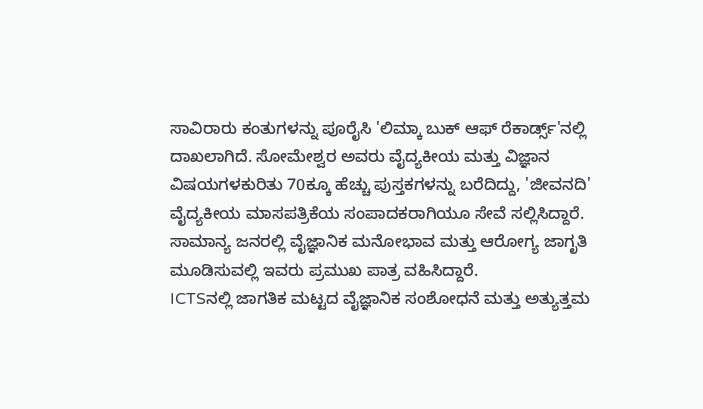ಸಾವಿರಾರು ಕಂತುಗಳನ್ನು ಪೂರೈಸಿ 'ಲಿಮ್ಕಾ ಬುಕ್ ಆಫ್ ರೆಕಾರ್ಡ್ಸ್'ನಲ್ಲಿ ದಾಖಲಾಗಿದೆ. ಸೋಮೇಶ್ವರ ಅವರು ವೈದ್ಯಕೀಯ ಮತ್ತು ವಿಜ್ಞಾನ ವಿಷಯಗಳಕುರಿತು 70ಕ್ಕೂ ಹೆಚ್ಚು ಪುಸ್ತಕಗಳನ್ನು ಬರೆದಿದ್ದು, 'ಜೀವನದಿ' ವೈದ್ಯಕೀಯ ಮಾಸಪತ್ರಿಕೆಯ ಸಂಪಾದಕರಾಗಿಯೂ ಸೇವೆ ಸಲ್ಲಿಸಿದ್ದಾರೆ. ಸಾಮಾನ್ಯ ಜನರಲ್ಲಿ ವೈಜ್ಞಾನಿಕ ಮನೋಭಾವ ಮತ್ತು ಆರೋಗ್ಯ ಜಾಗೃತಿ ಮೂಡಿಸುವಲ್ಲಿ ಇವರು ಪ್ರಮುಖ ಪಾತ್ರ ವಹಿಸಿದ್ದಾರೆ.
ICTSನಲ್ಲಿ ಜಾಗತಿಕ ಮಟ್ಟದ ವೈಜ್ಞಾನಿಕ ಸಂಶೋಧನೆ ಮತ್ತು ಅತ್ಯುತ್ತಮ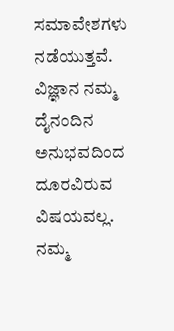ಸಮಾವೇಶಗಳು ನಡೆಯುತ್ತವೆ. ವಿಜ್ಞಾನ ನಮ್ಮ ದೈನಂದಿನ ಅನುಭವದಿಂದ ದೂರವಿರುವ ವಿಷಯವಲ್ಲ. ನಮ್ಮ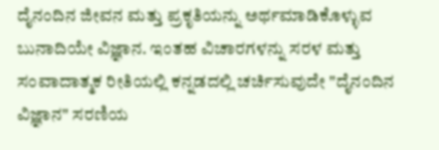ದೈನಂದಿನ ಜೀವನ ಮತ್ತು ಪ್ರಕೃತಿಯನ್ನು ಅರ್ಥಮಾಡಿಕೊಳ್ಳುವ ಬುನಾದಿಯೇ ವಿಜ್ಞಾನ. ಇಂತಹ ವಿಚಾರಗಳನ್ನು ಸರಳ ಮತ್ತು ಸಂವಾದಾತ್ಮಕ ರೀತಿಯಲ್ಲಿ ಕನ್ನಡದಲ್ಲಿ ಚರ್ಚಿಸುವುದೇ "ದೈನಂದಿನ ವಿಜ್ಞಾನ" ಸರಣಿಯ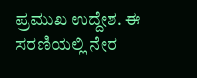ಪ್ರಮುಖ ಉದ್ದೇಶ. ಈ ಸರಣಿಯಲ್ಲಿ ನೇರ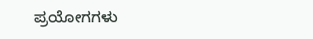ಪ್ರಯೋಗಗಳು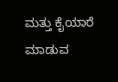ಮತ್ತು ಕೈಯಾರೆ ಮಾಡುವ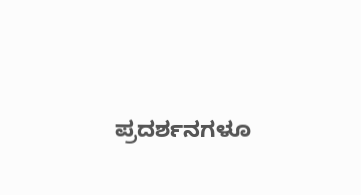ಪ್ರದರ್ಶನಗಳೂ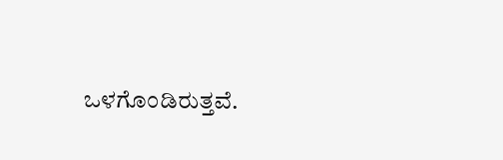ಒಳಗೊಂಡಿರುತ್ತವೆ.